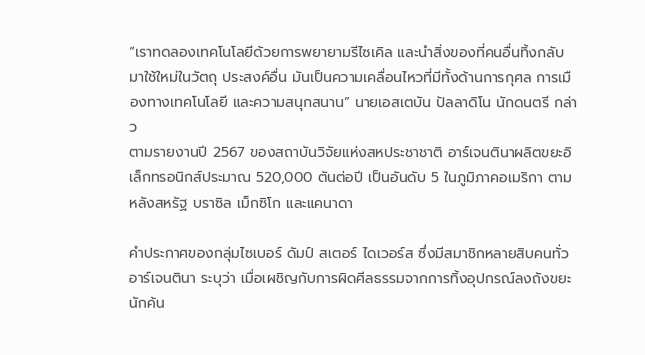“เราทดลองเทคโนโลยีด้วยการพยายามรีไซเคิล และนำสิ่งของที่คนอื่นทิ้งกลับมาใช้ใหม่ในวัตถุ ประสงค์อื่น มันเป็นความเคลื่อนไหวที่มีทั้งด้านการกุศล การเมืองทางเทคโนโลยี และความสนุกสนาน” นายเอสเตบัน ปัลลาดิโน นักดนตรี กล่าว
ตามรายงานปี 2567 ของสถาบันวิจัยแห่งสหประชาชาติ อาร์เจนตินาผลิตขยะอิเล็กทรอนิกส์ประมาณ 520,000 ตันต่อปี เป็นอันดับ 5 ในภูมิภาคอเมริกา ตามหลังสหรัฐ บราซิล เม็กซิโก และแคนาดา

คำประกาศของกลุ่มไซเบอร์ ดัมป์ สเตอร์ ไดเวอร์ส ซึ่งมีสมาชิกหลายสิบคนทั่วอาร์เจนตินา ระบุว่า เมื่อเผชิญกับการผิดศีลธรรมจากการทิ้งอุปกรณ์ลงถังขยะ นักค้น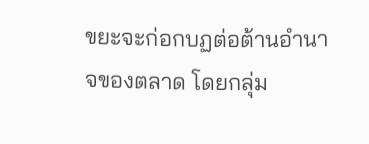ขยะจะก่อกบฏต่อต้านอำนาจของตลาด โดยกลุ่ม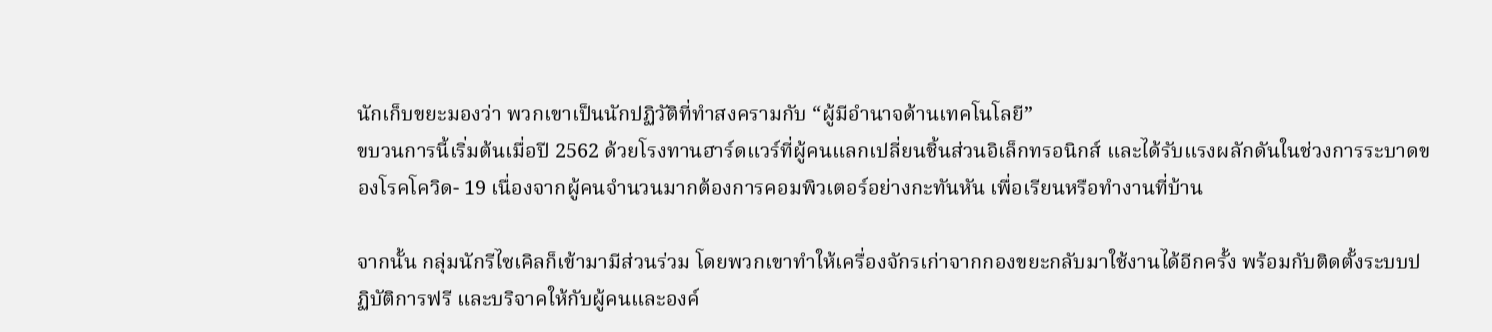นักเก็บขยะมองว่า พวกเขาเป็นนักปฏิวัติที่ทำสงครามกับ “ผู้มีอำนาจด้านเทคโนโลยี”
ขบวนการนี้เริ่มต้นเมื่อปี 2562 ด้วยโรงทานฮาร์ดแวร์ที่ผู้คนแลกเปลี่ยนชิ้นส่วนอิเล็กทรอนิกส์ และได้รับแรงผลักดันในช่วงการระบาดของโรคโควิด- 19 เนื่องจากผู้คนจำนวนมากต้องการคอมพิวเตอร์อย่างกะทันหัน เพื่อเรียนหรือทำงานที่บ้าน

จากนั้น กลุ่มนักรีไซเคิลก็เข้ามามีส่วนร่วม โดยพวกเขาทำให้เครื่องจักรเก่าจากกองขยะกลับมาใช้งานได้อีกครั้ง พร้อมกับติดตั้งระบบปฏิบัติการฟรี และบริจาคให้กับผู้คนและองค์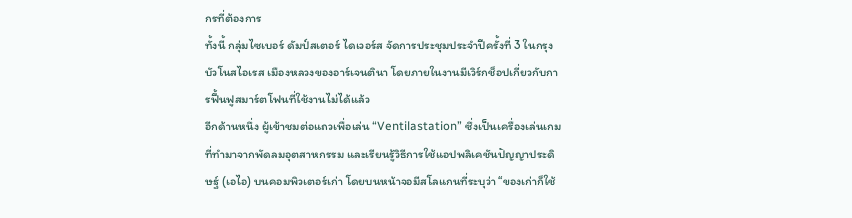กรที่ต้องการ
ทั้งนี้ กลุ่มไซเบอร์ ดัมป์สเตอร์ ไดเวอร์ส จัดการประชุมประจำปีครั้งที่ 3 ในกรุงบัวโนสไอเรส เมืองหลวงของอาร์เจนตินา โดยภายในงานมีเวิร์กช็อปเกี่ยวกับการฟื้นฟูสมาร์ตโฟนที่ใช้งานไม่ได้แล้ว
อีกด้านหนึ่ง ผู้เข้าชมต่อแถวเพื่อเล่น “Ventilastation” ซึ่งเป็นเครื่องเล่นเกมที่ทำมาจากพัดลมอุตสาหกรรม และเรียนรู้วิธีการใช้แอปพลิเคชันปัญญาประดิษฐ์ (เอไอ) บนคอมพิวเตอร์เก่า โดยบนหน้าจอมีสโลแกนที่ระบุว่า “ของเก่าก็ใช้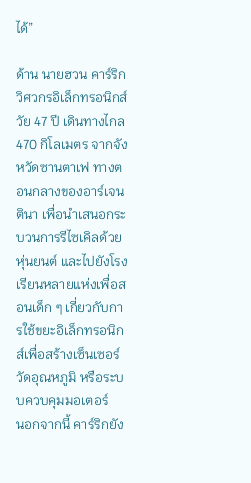ได้”

ด้าน นายฮวน คาร์ริก วิศวกรอิเล็กทรอนิกส์ วัย 47 ปี เดินทางไกล 470 กิโลเมตร จากจังหวัดซานตาเฟ ทางตอนกลางของอาร์เจนตินา เพื่อนำเสนอกระบวนการรีไซเคิลด้วยหุ่นยนต์ และไปยังโรงเรียนหลายแห่งเพื่อสอนเด็ก ๆ เกี่ยวกับการใช้ขยะอิเล็กทรอนิกส์เพื่อสร้างเซ็นเซอร์วัดอุณหภูมิ หรือระบบควบคุมมอเตอร์
นอกจากนี้ คาร์ริกยัง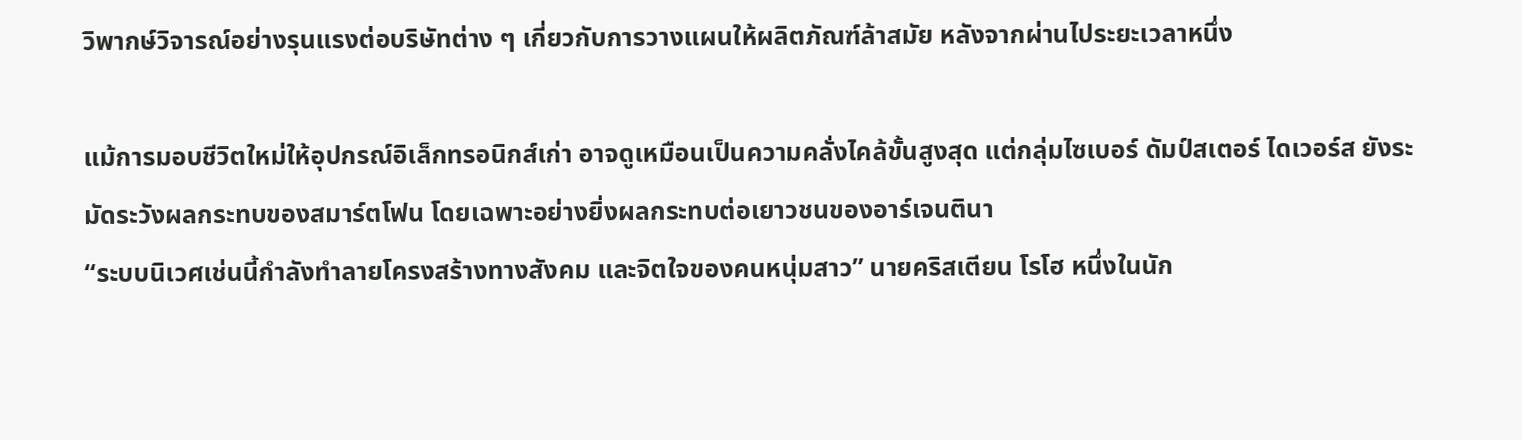วิพากษ์วิจารณ์อย่างรุนแรงต่อบริษัทต่าง ๆ เกี่ยวกับการวางแผนให้ผลิตภัณฑ์ล้าสมัย หลังจากผ่านไประยะเวลาหนึ่ง

แม้การมอบชีวิตใหม่ให้อุปกรณ์อิเล็กทรอนิกส์เก่า อาจดูเหมือนเป็นความคลั่งไคล้ขั้นสูงสุด แต่กลุ่มไซเบอร์ ดัมป์สเตอร์ ไดเวอร์ส ยังระมัดระวังผลกระทบของสมาร์ตโฟน โดยเฉพาะอย่างยิ่งผลกระทบต่อเยาวชนของอาร์เจนตินา
“ระบบนิเวศเช่นนี้กำลังทำลายโครงสร้างทางสังคม และจิตใจของคนหนุ่มสาว” นายคริสเตียน โรโฮ หนึ่งในนัก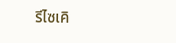รีไซเคิ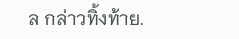ล กล่าวทิ้งท้าย.